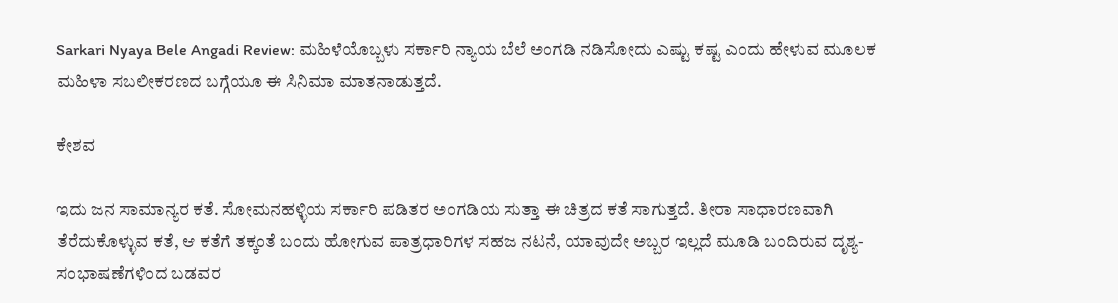Sarkari Nyaya Bele Angadi Review: ಮಹಿಳೆಯೊಬ್ಬಳು ಸರ್ಕಾರಿ ನ್ಯಾಯ ಬೆಲೆ ಅಂಗಡಿ ನಡಿಸೋದು ಎಷ್ಟು ಕಷ್ಟ ಎಂದು ಹೇಳುವ ಮೂಲಕ ಮಹಿಳಾ ಸಬಲೀಕರಣದ ಬಗ್ಗೆಯೂ ಈ ಸಿನಿಮಾ ಮಾತನಾಡುತ್ತದೆ.

ಕೇಶವ

ಇದು ಜನ ಸಾಮಾನ್ಯರ ಕತೆ. ಸೋಮನಹಳ್ಳಿಯ ಸರ್ಕಾರಿ ಪಡಿತರ ಅಂಗಡಿಯ ಸುತ್ತಾ ಈ ಚಿತ್ರದ ಕತೆ ಸಾಗುತ್ತದೆ. ತೀರಾ ಸಾಧಾರಣವಾಗಿ ತೆರೆದುಕೊಳ್ಳುವ ಕತೆ, ಆ ಕತೆಗೆ ತಕ್ಕಂತೆ ಬಂದು ಹೋಗುವ ಪಾತ್ರಧಾರಿಗಳ ಸಹಜ ನಟನೆ, ಯಾವುದೇ ಅಬ್ಬರ ಇಲ್ಲದೆ ಮೂಡಿ ಬಂದಿರುವ ದೃಶ್ಯ- ಸಂಭಾಷಣೆಗಳಿಂದ ಬಡವರ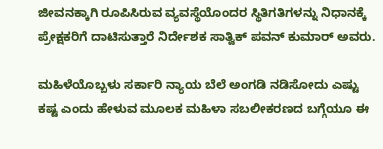ಜೀವನಕ್ಕಾಗಿ ರೂಪಿಸಿರುವ ವ್ಯವಸ್ಥೆಯೊಂದರ ಸ್ಥಿತಿಗತಿಗಳನ್ನು ನಿಧಾನಕ್ಕೆ ಪ್ರೇಕ್ಷಕರಿಗೆ ದಾಟಿಸುತ್ತಾರೆ ನಿರ್ದೇಶಕ ಸಾತ್ವಿಕ್‌ ಪವನ್‌ ಕುಮಾರ್‌ ಅವರು.

ಮಹಿಳೆಯೊಬ್ಬಳು ಸರ್ಕಾರಿ ನ್ಯಾಯ ಬೆಲೆ ಅಂಗಡಿ ನಡಿಸೋದು ಎಷ್ಟು ಕಷ್ಟ ಎಂದು ಹೇಳುವ ಮೂಲಕ ಮಹಿಳಾ ಸಬಲೀಕರಣದ ಬಗ್ಗೆಯೂ ಈ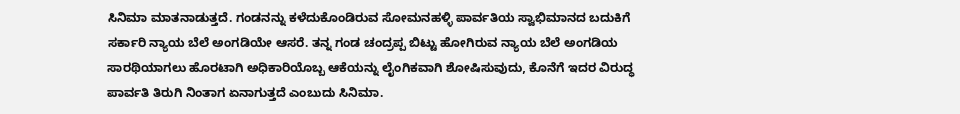ಸಿನಿಮಾ ಮಾತನಾಡುತ್ತದೆ. ಗಂಡನನ್ನು ಕಳೆದುಕೊಂಡಿರುವ ಸೋಮನಹಳ್ಳಿ ಪಾರ್ವತಿಯ ಸ್ವಾಭಿಮಾನದ ಬದುಕಿಗೆ ಸರ್ಕಾರಿ ನ್ಯಾಯ ಬೆಲೆ ಅಂಗಡಿಯೇ ಆಸರೆ. ತನ್ನ ಗಂಡ ಚಂದ್ರಪ್ಪ ಬಿಟ್ಟು ಹೋಗಿರುವ ನ್ಯಾಯ ಬೆಲೆ ಅಂಗಡಿಯ ಸಾರಥಿಯಾಗಲು ಹೊರಟಾಗಿ ಅಧಿಕಾರಿಯೊಬ್ಬ ಆಕೆಯನ್ನು ಲೈಂಗಿಕವಾಗಿ ಶೋಷಿಸುವುದು, ಕೊನೆಗೆ ಇದರ ವಿರುದ್ಧ ಪಾರ್ವತಿ ತಿರುಗಿ ನಿಂತಾಗ ಏನಾಗುತ್ತದೆ ಎಂಬುದು ಸಿನಿಮಾ.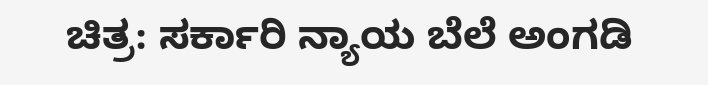ಚಿತ್ರ: ಸರ್ಕಾರಿ ನ್ಯಾಯ ಬೆಲೆ ಅಂಗಡಿ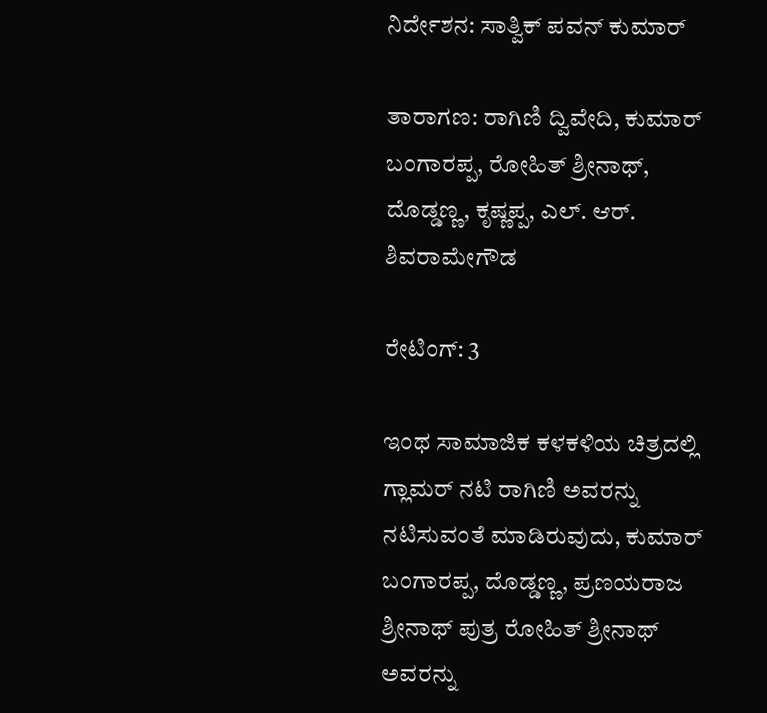ನಿರ್ದೇಶನ: ಸಾತ್ವಿಕ್‌ ಪವನ್‌ ಕುಮಾರ್‌

ತಾರಾಗಣ: ರಾಗಿಣಿ ದ್ವಿವೇದಿ, ಕುಮಾರ್‌ ಬಂಗಾರಪ್ಪ, ರೋಹಿತ್‌ ಶ್ರೀನಾಥ್‌, ದೊಡ್ಡಣ್ಣ, ಕೃಷ್ಣಪ್ಪ, ಎಲ್‌. ಆರ್‌. ಶಿವರಾಮೇಗೌಡ

ರೇಟಿಂಗ್‌: 3

ಇಂಥ ಸಾಮಾಜಿಕ ಕಳಕಳಿಯ ಚಿತ್ರದಲ್ಲಿ ಗ್ಲಾಮರ್‌ ನಟಿ ರಾಗಿಣಿ ಅವರನ್ನು ನಟಿಸುವಂತೆ ಮಾಡಿರುವುದು, ಕುಮಾರ್‌ ಬಂಗಾರಪ್ಪ, ದೊಡ್ಡಣ್ಣ, ಪ್ರಣಯರಾಜ ಶ್ರೀನಾಥ್‌ ಪುತ್ರ ರೋಹಿತ್‌ ಶ್ರೀನಾಥ್‌ ಅವರನ್ನು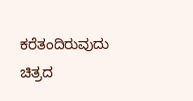ಕರೆತಂದಿರುವುದು ಚಿತ್ರದ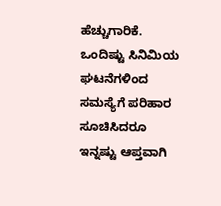ಹೆಚ್ಚುಗಾರಿಕೆ. ಒಂದಿಷ್ಟು ಸಿನಿಮಿಯ ಘಟನೆಗಳಿಂದ ಸಮಸ್ಯೆಗೆ ಪರಿಹಾರ ಸೂಚಿಸಿದರೂ ಇನ್ನಷ್ಟು ಆಪ್ತವಾಗಿ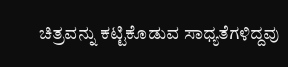ಚಿತ್ರವನ್ನು ಕಟ್ಟಿಕೊಡುವ ಸಾಧ್ಯತೆಗಳಿದ್ದವು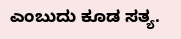ಎಂಬುದು ಕೂಡ ಸತ್ಯ.